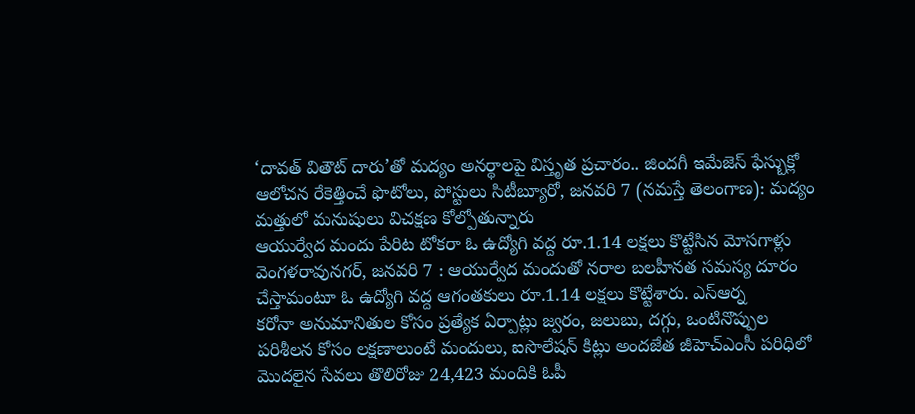‘దావత్ వితౌట్ దారు’తో మద్యం అనర్థాలపై విస్తృత ప్రచారం.. జిందగీ ఇమేజెస్ ఫేస్బుక్లో ఆలోచన రేకెత్తించే ఫొటోలు, పోస్టులు సిటీబ్యూరో, జనవరి 7 (నమస్తే తెలంగాణ): మద్యం మత్తులో మనుషులు విచక్షణ కోల్పోతున్నారు
ఆయుర్వేద మందు పేరిట టోకరా ఓ ఉద్యోగి వద్ద రూ.1.14 లక్షలు కొట్టేసిన మోసగాళ్లు వెంగళరావునగర్, జనవరి 7 : ఆయుర్వేద మందుతో నరాల బలహీనత సమస్య దూరం చేస్తామంటూ ఓ ఉద్యోగి వద్ద ఆగంతకులు రూ.1.14 లక్షలు కొట్టేశారు. ఎస్ఆర్న
కరోనా అనుమానితుల కోసం ప్రత్యేక ఏర్పాట్లు జ్వరం, జలుబు, దగ్గు, ఒంటినొప్పుల పరిశీలన కోసం లక్షణాలుంటే మందులు, ఐసొలేషన్ కిట్లు అందజేత జీహెచ్ఎంసీ పరిధిలో మొదలైన సేవలు తొలిరోజు 24,423 మందికి ఓపీ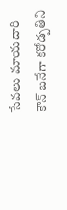సేవలు మాయదారి
కౌన్ బనేగా కరోడ్పతిని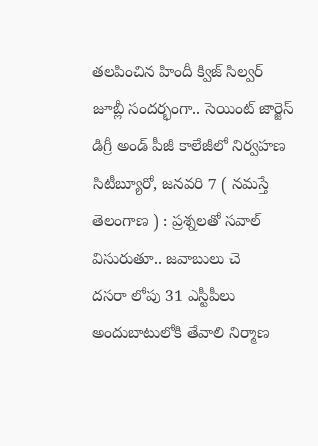తలపించిన హిందీ క్విజ్ సిల్వర్ జూబ్లీ సందర్భంగా.. సెయింట్ జార్జెస్ డిగ్రీ అండ్ పీజీ కాలేజీలో నిర్వహణ సిటీబ్యూరో, జనవరి 7 ( నమస్తే తెలంగాణ ) : ప్రశ్నలతో సవాల్ విసురుతూ.. జవాబులు చె
దసరా లోపు 31 ఎస్టీపీలు అందుబాటులోకి తేవాలి నిర్మాణ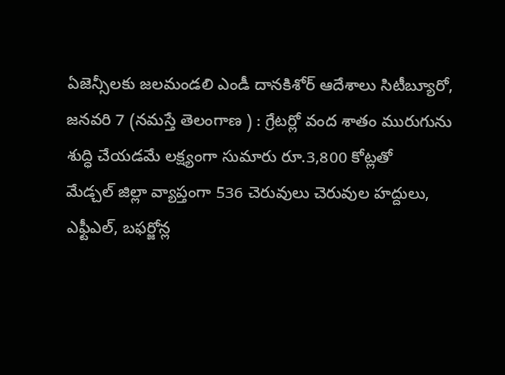ఏజెన్సీలకు జలమండలి ఎండీ దానకిశోర్ ఆదేశాలు సిటీబ్యూరో, జనవరి 7 (నమస్తే తెలంగాణ ) : గ్రేటర్లో వంద శాతం మురుగును శుద్ధి చేయడమే లక్ష్యంగా సుమారు రూ.3,800 కోట్లతో
మేడ్చల్ జిల్లా వ్యాప్తంగా 536 చెరువులు చెరువుల హద్దులు, ఎఫ్టీఎల్, బఫర్జోన్ల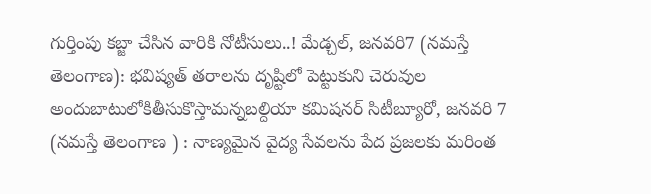గుర్తింపు కబ్జా చేసిన వారికి నోటీసులు..! మేడ్చల్, జనవరి7 (నమస్తే తెలంగాణ): భవిష్యత్ తరాలను దృష్టిలో పెట్టుకుని చెరువుల
అందుబాటులోకితీసుకొస్తామన్నబల్దియా కమిషనర్ సిటీబ్యూరో, జనవరి 7 (నమస్తే తెలంగాణ ) : నాణ్యమైన వైద్య సేవలను పేద ప్రజలకు మరింత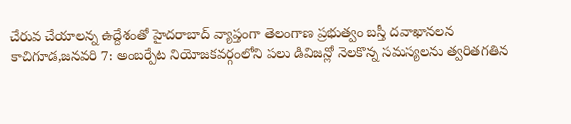చేరువ చేయాలన్న ఉద్దేశంతో హైదరాబాద్ వ్యాప్తంగా తెలంగాణ ప్రభుత్వం బస్తీ దవాఖానలన
కాచిగూడ,జనవరి 7: అంబర్పేట నియోజకవర్గంలోని పలు డివిజన్లో నెలకొన్న సమస్యలను త్వరితగతిన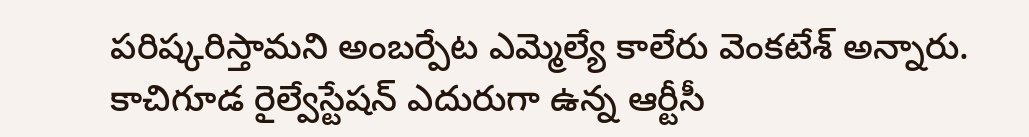పరిష్కరిస్తామని అంబర్పేట ఎమ్మెల్యే కాలేరు వెంకటేశ్ అన్నారు. కాచిగూడ రైల్వేస్టేషన్ ఎదురుగా ఉన్న ఆర్టీసీ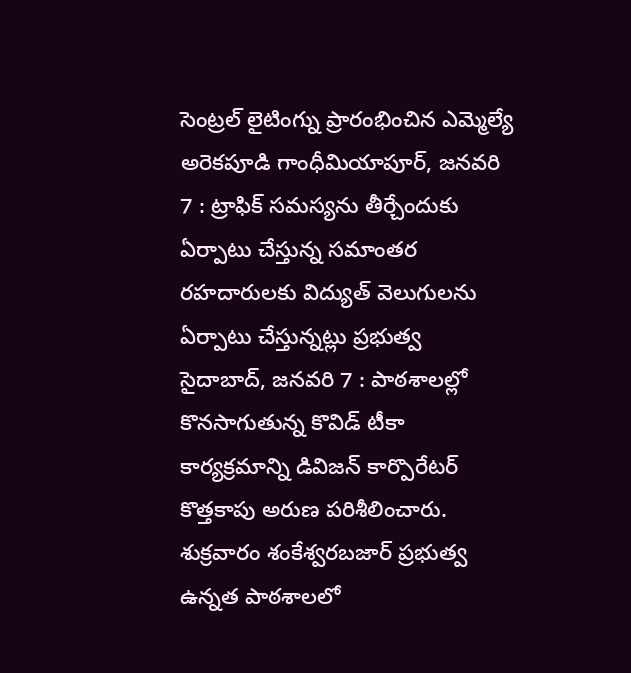సెంట్రల్ లైటింగ్ను ప్రారంభించిన ఎమ్మెల్యే అరెకపూడి గాంధీమియాపూర్, జనవరి 7 : ట్రాఫిక్ సమస్యను తీర్చేందుకు ఏర్పాటు చేస్తున్న సమాంతర రహదారులకు విద్యుత్ వెలుగులను ఏర్పాటు చేస్తున్నట్లు ప్రభుత్వ
సైదాబాద్, జనవరి 7 : పాఠశాలల్లో కొనసాగుతున్న కొవిడ్ టీకా కార్యక్రమాన్ని డివిజన్ కార్పొరేటర్ కొత్తకాపు అరుణ పరిశీలించారు. శుక్రవారం శంకేశ్వరబజార్ ప్రభుత్వ ఉన్నత పాఠశాలలో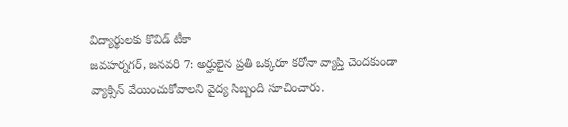విద్యార్థులకు కొవిడ్ టీకా
జవహర్నగర్, జనవరి 7: అర్హులైన ప్రతి ఒక్కరూ కరోనా వ్యాప్తి చెందకుండా వ్యాక్సిన్ వేయించుకోవాలని వైద్య సిబ్బంది సూచించారు.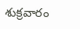శుక్రవారం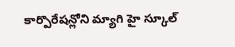కార్పొరేషన్లోని మ్యాగి హై స్కూల్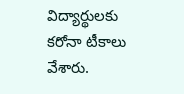విద్యార్థులకు కరోనా టీకాలు వేశారు.